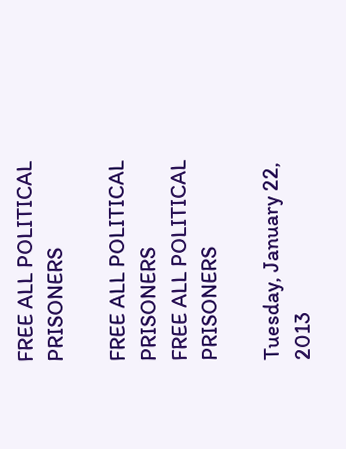FREE ALL POLITICAL PRISONERS

FREE ALL POLITICAL PRISONERS
FREE ALL POLITICAL PRISONERS

Tuesday, January 22, 2013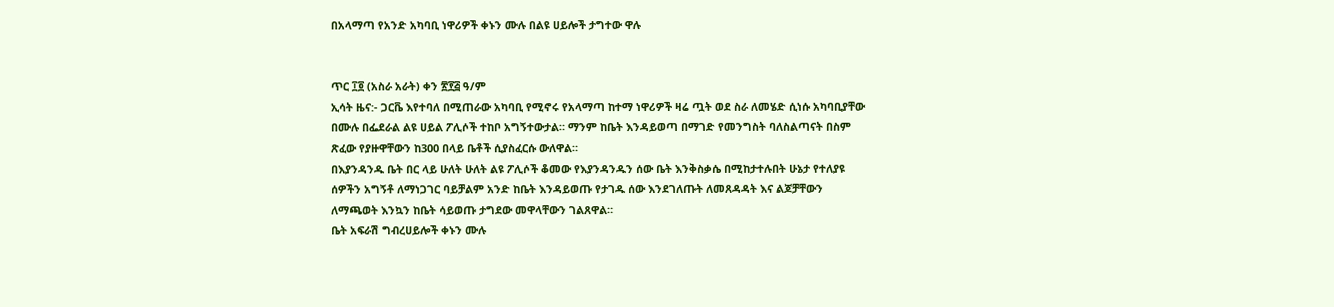በአላማጣ የአንድ አካባቢ ነዋሪዎች ቀኑን ሙሉ በልዩ ሀይሎች ታግተው ዋሉ


ጥር ፲፬ (አስራ አራት) ቀን ፳፻፭ ዓ/ም
ኢሳት ዜና:- ጋርቬ እየተባለ በሚጠራው አካባቢ የሚኖሩ የአላማጣ ከተማ ነዋሪዎች ዛሬ ጧት ወደ ስራ ለመሄድ ሲነሱ አካባቢያቸው በሙሉ በፌደራል ልዩ ሀይል ፖሊሶች ተከቦ አግኝተውታል። ማንም ከቤት እንዳይወጣ በማገድ የመንግስት ባለስልጣናት በስም ጽፈው የያዙዋቸውን ከ300 በላይ ቤቶች ሲያስፈርሱ ውለዋል።
በእያንዳንዱ ቤት በር ላይ ሁለት ሁለት ልዩ ፖሊሶች ቆመው የእያንዳንዱን ሰው ቤት እንቅስቃሴ በሚከታተሉበት ሁኔታ የተለያዩ ሰዎችን አግኝቶ ለማነጋገር ባይቻልም አንድ ከቤት እንዳይወጡ የታገዱ ሰው እንደገለጡት ለመጸዳዳት እና ልጆቻቸውን ለማጫወት እንኳን ከቤት ሳይወጡ ታግደው መዋላቸውን ገልጸዋል።
ቤት አፍራሽ ግብረሀይሎች ቀኑን ሙሉ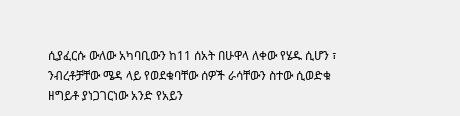ሲያፈርሱ ውለው አካባቢውን ከ11 ሰአት በሁዋላ ለቀው የሄዱ ሲሆን ፣ ንብረቶቻቸው ሜዳ ላይ የወደቁባቸው ሰዎች ራሳቸውን ስተው ሲወድቁ ዘግይቶ ያነጋገርነው አንድ የአይን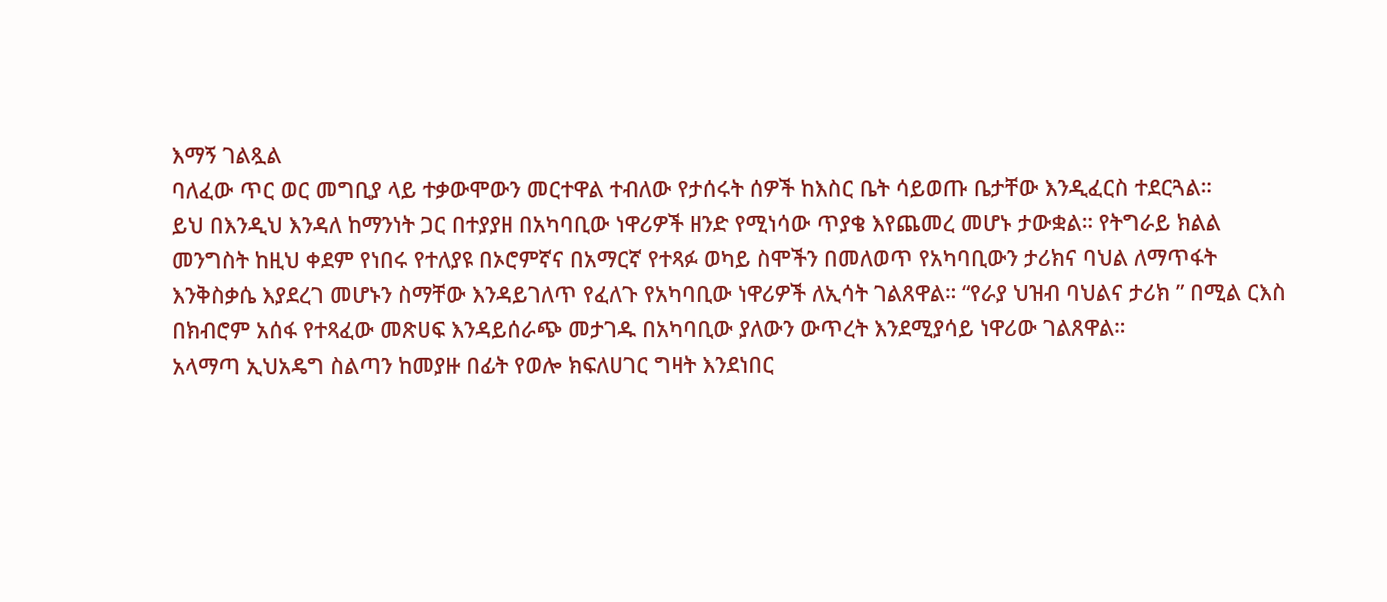እማኝ ገልጿል
ባለፈው ጥር ወር መግቢያ ላይ ተቃውሞውን መርተዋል ተብለው የታሰሩት ሰዎች ከእስር ቤት ሳይወጡ ቤታቸው እንዲፈርስ ተደርጓል።
ይህ በእንዲህ እንዳለ ከማንነት ጋር በተያያዘ በአካባቢው ነዋሪዎች ዘንድ የሚነሳው ጥያቄ እየጨመረ መሆኑ ታውቋል። የትግራይ ክልል መንግስት ከዚህ ቀደም የነበሩ የተለያዩ በኦሮምኛና በአማርኛ የተጻፉ ወካይ ስሞችን በመለወጥ የአካባቢውን ታሪክና ባህል ለማጥፋት እንቅስቃሴ እያደረገ መሆኑን ስማቸው እንዳይገለጥ የፈለጉ የአካባቢው ነዋሪዎች ለኢሳት ገልጸዋል። “የራያ ህዝብ ባህልና ታሪክ ” በሚል ርእስ በክብሮም አሰፋ የተጻፈው መጽሀፍ እንዳይሰራጭ መታገዱ በአካባቢው ያለውን ውጥረት እንደሚያሳይ ነዋሪው ገልጸዋል።
አላማጣ ኢህአዴግ ስልጣን ከመያዙ በፊት የወሎ ክፍለሀገር ግዛት እንደነበር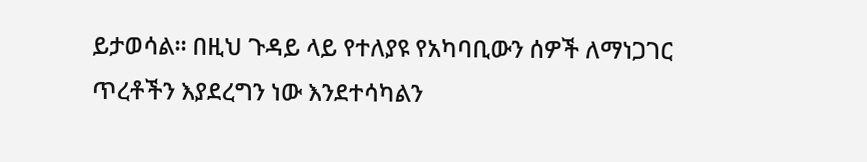ይታወሳል። በዚህ ጉዳይ ላይ የተለያዩ የአካባቢውን ሰዎች ለማነጋገር ጥረቶችን እያደረግን ነው እንደተሳካልን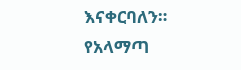እናቀርባለን።
የአላማጣ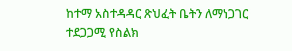ከተማ አስተዳዳር ጽህፈት ቤትን ለማነጋገር ተደጋጋሚ የስልክ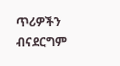ጥሪዎችን ብናደርግም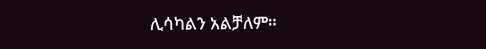ሊሳካልን አልቻለም።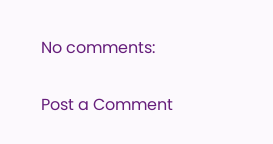No comments:

Post a Comment